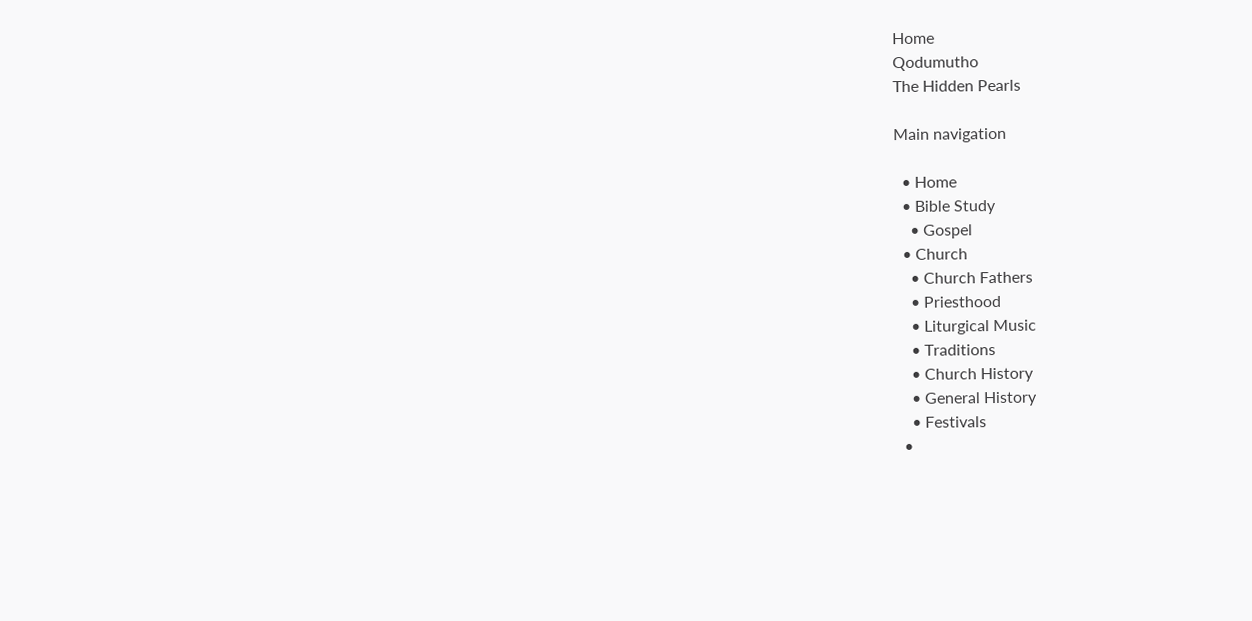Home
Qodumutho
The Hidden Pearls

Main navigation

  • Home
  • Bible Study
    • Gospel
  • Church
    • Church Fathers
    • Priesthood
    • Liturgical Music
    • Traditions
    • Church History
    • General History
    • Festivals
  •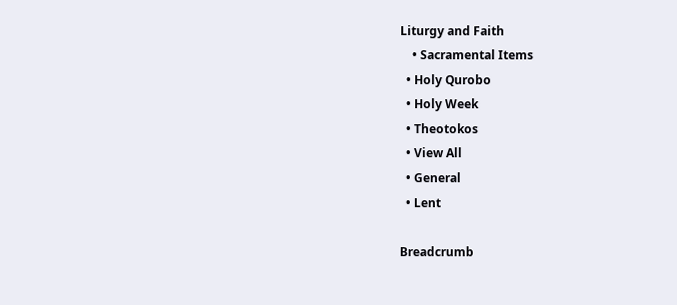Liturgy and Faith
    • Sacramental Items
  • Holy Qurobo
  • Holy Week
  • Theotokos
  • View All
  • General
  • Lent

Breadcrumb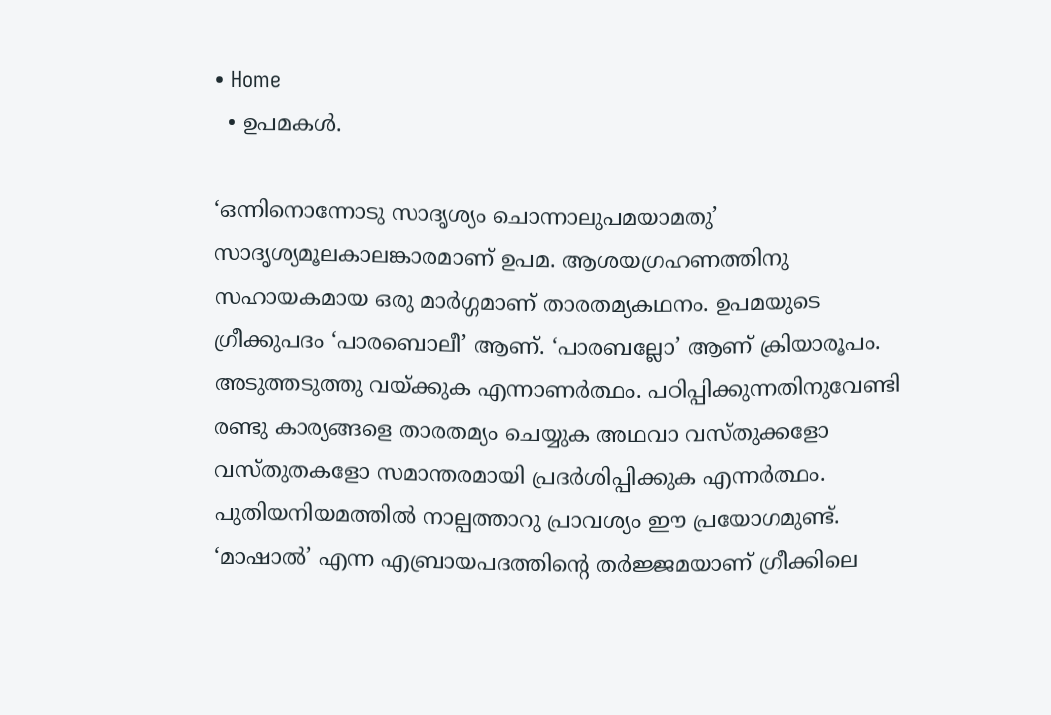• Home
  • ഉപമകൾ.

‘ഒന്നിനൊന്നോടു സാദൃശ്യം ചൊന്നാലുപമയാമതു’ സാദൃശ്യമൂലകാലങ്കാരമാണ് ഉപമ. ആശയഗ്രഹണത്തിനു സഹായകമായ ഒരു മാർഗ്ഗമാണ് താരതമ്യകഥനം. ഉപമയുടെ ഗ്രീക്കുപദം ‘പാരബൊലീ’ ആണ്. ‘പാരബല്ലോ’ ആണ് ക്രിയാരൂപം. അടുത്തടുത്തു വയ്ക്കുക എന്നാണർത്ഥം. പഠിപ്പിക്കുന്നതിനുവേണ്ടി രണ്ടു കാര്യങ്ങളെ താരതമ്യം ചെയ്യുക അഥവാ വസ്തുക്കളോ വസ്തുതകളോ സമാന്തരമായി പ്രദർശിപ്പിക്കുക എന്നർത്ഥം. പുതിയനിയമത്തിൽ നാല്പത്താറു പ്രാവശ്യം ഈ പ്രയോഗമുണ്ട്. ‘മാഷാൽ’ എന്ന എബ്രായപദത്തിന്റെ തർജ്ജമയാണ് ഗ്രീക്കിലെ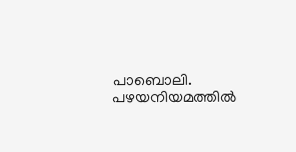പാബൊലി. പഴയനിയമത്തിൽ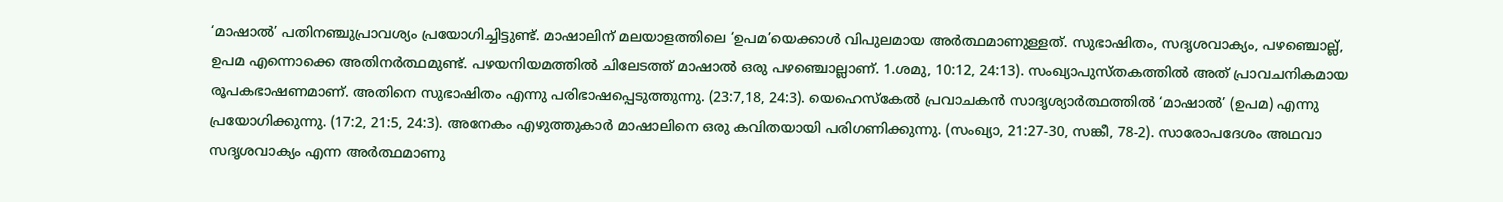‘മാഷാൽ’ പതിനഞ്ചുപ്രാവശ്യം പ്രയോഗിച്ചിട്ടുണ്ട്. മാഷാലിന് മലയാളത്തിലെ ‘ഉപമ’യെക്കാൾ വിപുലമായ അർത്ഥമാണുള്ളത്. സുഭാഷിതം, സദൃശവാക്യം, പഴഞ്ചൊല്ല്, ഉപമ എന്നൊക്കെ അതിനർത്ഥമുണ്ട്. പഴയനിയമത്തിൽ ചിലേടത്ത് മാഷാൽ ഒരു പഴഞ്ചൊല്ലാണ്. 1.ശമു, 10:12, 24:13). സംഖ്യാപുസ്തകത്തിൽ അത് പ്രാവചനികമായ രൂപകഭാഷണമാണ്. അതിനെ സുഭാഷിതം എന്നു പരിഭാഷപ്പെടുത്തുന്നു. (23:7,18, 24:3). യെഹെസ്കേൽ പ്രവാചകൻ സാദൃശ്യാർത്ഥത്തിൽ ‘മാഷാൽ’ (ഉപമ) എന്നു പ്രയോഗിക്കുന്നു. (17:2, 21:5, 24:3). അനേകം എഴുത്തുകാർ മാഷാലിനെ ഒരു കവിതയായി പരിഗണിക്കുന്നു. (സംഖ്യാ, 21:27-30, സങ്കീ, 78-2). സാരോപദേശം അഥവാ സദൃശവാക്യം എന്ന അർത്ഥമാണു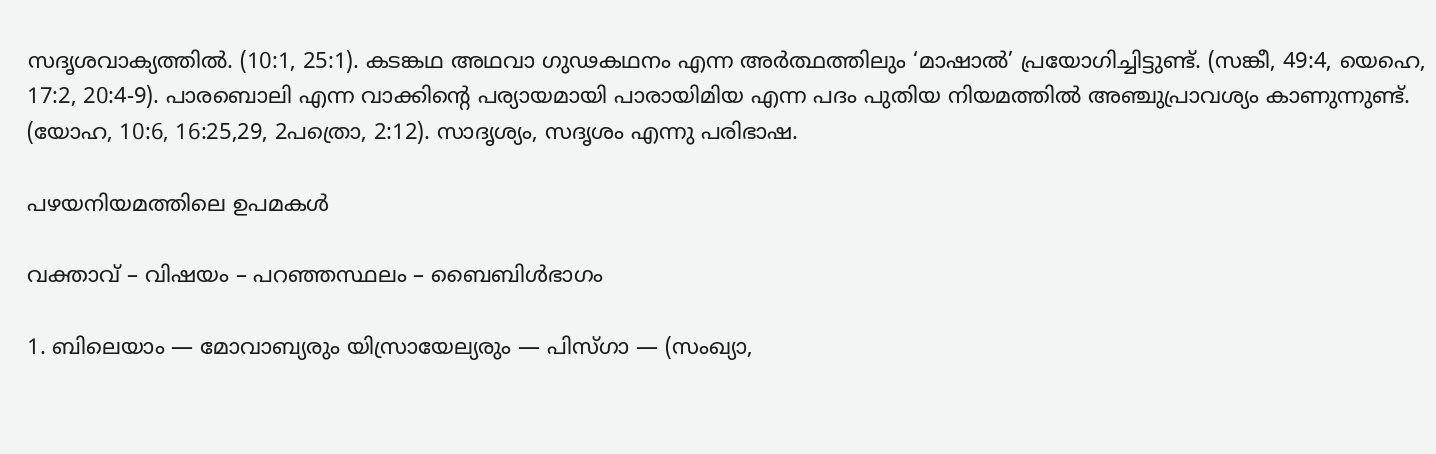സദൃശവാക്യത്തിൽ. (10:1, 25:1). കടങ്കഥ അഥവാ ഗുഢകഥനം എന്ന അർത്ഥത്തിലും ‘മാഷാൽ’ പ്രയോഗിച്ചിട്ടുണ്ട്. (സങ്കീ, 49:4, യെഹെ, 17:2, 20:4-9). പാരബൊലി എന്ന വാക്കിന്റെ പര്യായമായി പാരായിമിയ എന്ന പദം പുതിയ നിയമത്തിൽ അഞ്ചുപ്രാവശ്യം കാണുന്നുണ്ട്. (യോഹ, 10:6, 16:25,29, 2പത്രൊ, 2:12). സാദൃശ്യം, സദൃശം എന്നു പരിഭാഷ.

പഴയനിയമത്തിലെ ഉപമകൾ

വക്താവ് – വിഷയം – പറഞ്ഞസ്ഥലം – ബൈബിൾഭാഗം

1. ബിലെയാം — മോവാബ്യരും യിസ്രായേല്യരും — പിസ്ഗാ — (സംഖ്യാ,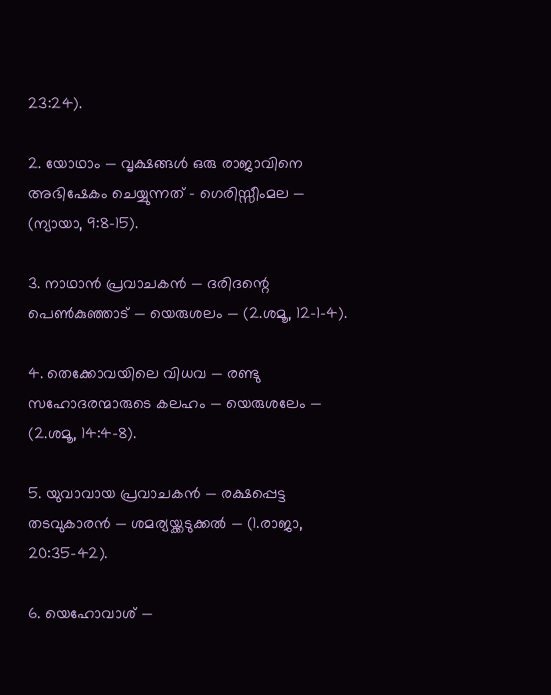23:24).

2. യോഥാം — വൃക്ഷങ്ങൾ ഒരു രാജാവിനെ അഭിഷേകം ചെയ്യുന്നത് – ഗെരിസ്സീംമല — (ന്യായാ, 9:8-15).

3. നാഥാൻ പ്രവാചകൻ — ദരിദന്റെ പെൺകുഞ്ഞാട് — യെരുശലം — (2.ശമൂ, 12-1-4).

4. തെക്കോവയിലെ വിധവ — രണ്ടു സഹോദരന്മാരുടെ കലഹം — യെരുശലേം — (2.ശമൂ, 14:4-8).

5. യുവാവായ പ്രവാചകൻ — രക്ഷപ്പെട്ട തടവുകാരൻ — ശമര്യയ്ക്കടുക്കൽ — (1.രാജാ, 20:35-42).

6. യെഹോവാശ് —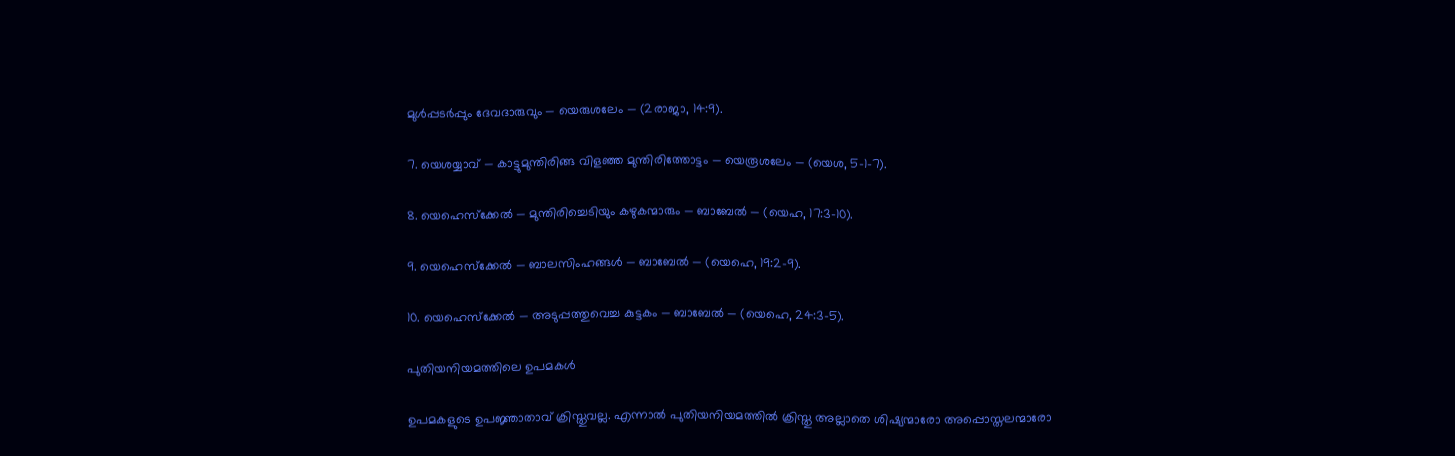മുൾപ്പടർപ്പും ദേവദാരുവും — യെരുശലേം — (2രാജാ, 14:9).

7. യെശയ്യാവ് — കാട്ടുമുന്തിരിങ്ങ വിളഞ്ഞ മുന്തിരിത്തോട്ടം — യെരൂശലേം — (യെശ, 5-1-7).

8. യെഹെസ്ക്കേൽ — മുന്തിരിച്ചെടിയും കഴുകന്മാരും — ബാബേൽ — (യെഹ, 17:3-10).

9. യെഹെസ്ക്കേൽ — ബാലസിംഹങ്ങൾ — ബാബേൽ — (യെഹെ, 19:2-9).

10. യെഹെസ്ക്കേൽ — അടുപ്പത്തുവെച്ച കുട്ടകം — ബാബേൽ — (യെഹെ, 24:3-5).

പുതിയനിയമത്തിലെ ഉപമകൾ

ഉപമകളുടെ ഉപജ്ഞാതാവ് ക്രിസ്തുവല്ല. എന്നാൽ പുതിയനിയമത്തിൽ ക്രിസ്തു അല്ലാതെ ശിഷ്യന്മാരോ അപ്പൊസ്തലന്മാരോ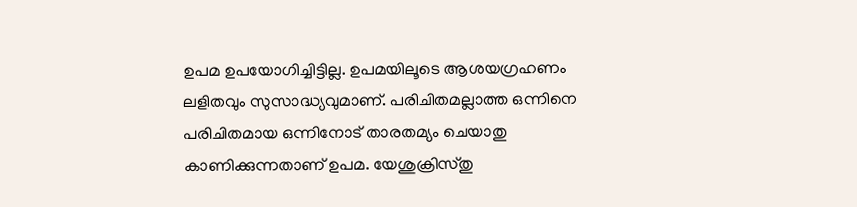ഉപമ ഉപയോഗിച്ചിട്ടില്ല. ഉപമയിലൂടെ ആശയഗ്രഹണം ലളിതവും സുസാദ്ധ്യവുമാണ്. പരിചിതമല്ലാത്ത ഒന്നിനെ പരിചിതമായ ഒന്നിനോട് താരതമ്യം ചെയാതു കാണിക്കുന്നതാണ് ഉപമ. യേശുക്രിസ്തു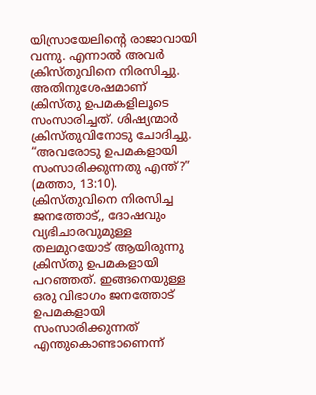യിസ്രായേലിന്റെ രാജാവായി വന്നു. എന്നാൽ അവർ ക്രിസ്തുവിനെ നിരസിച്ചു. അതിനുശേഷമാണ് ക്രിസ്തു ഉപമകളിലൂടെ സംസാരിച്ചത്. ശിഷ്യന്മാർ ക്രിസ്തുവിനോടു ചോദിച്ചു. “അവരോടു ഉപമകളായി സംസാരിക്കുന്നതു എന്ത്?” (മത്താ, 13:10). ക്രിസ്തുവിനെ നിരസിച്ച ജനത്തോട്,, ദോഷവും വ്യഭിചാരവുമുള്ള തലമുറയോട് ആയിരുന്നു ക്രിസ്തു ഉപമകളായി പറഞ്ഞത്. ഇങ്ങനെയുള്ള ഒരു വിഭാഗം ജനത്തോട് ഉപമകളായി സംസാരിക്കുന്നത് എന്തുകൊണ്ടാണെന്ന്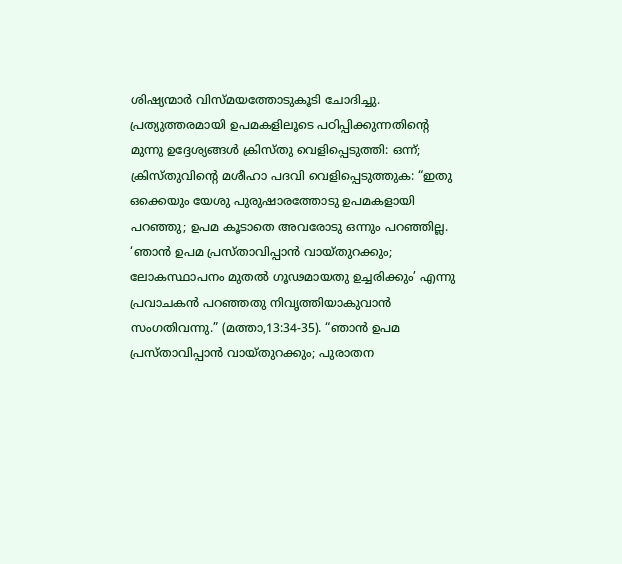ശിഷ്യന്മാർ വിസ്മയത്തോടുകൂടി ചോദിച്ചു. പ്രത്യുത്തരമായി ഉപമകളിലൂടെ പഠിപ്പിക്കുന്നതിന്റെ മുന്നു ഉദ്ദേശ്യങ്ങൾ ക്രിസ്തു വെളിപ്പെടുത്തി: ഒന്ന്; ക്രിസ്തുവിന്റെ മശീഹാ പദവി വെളിപ്പെടുത്തുക: “ഇതു ഒക്കെയും യേശു പുരുഷാരത്തോടു ഉപമകളായി പറഞ്ഞു; ഉപമ കൂടാതെ അവരോടു ഒന്നും പറഞ്ഞില്ല. ‘ഞാൻ ഉപമ പ്രസ്താവിപ്പാൻ വായ്തുറക്കും; ലോകസ്ഥാപനം മുതൽ ഗൂഢമായതു ഉച്ചരിക്കും’ എന്നു പ്രവാചകൻ പറഞ്ഞതു നിവൃത്തിയാകുവാൻ സംഗതിവന്നു.” (മത്താ,13:34-35). “ഞാൻ ഉപമ പ്രസ്താവിപ്പാൻ വായ്തുറക്കും; പുരാതന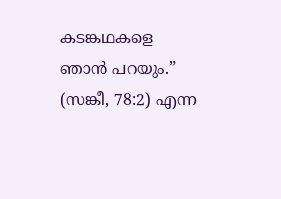കടങ്കഥകളെ ഞാൻ പറയും.” (സങ്കീ, 78:2) എന്ന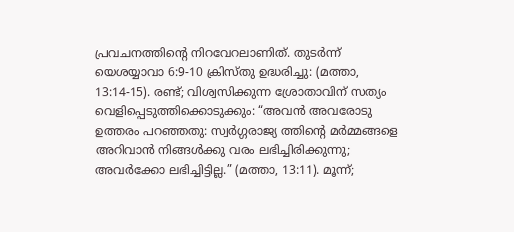പ്രവചനത്തിന്റെ നിറവേറലാണിത്. തുടർന്ന് യെശയ്യാവാ 6:9-10 ക്രിസ്തു ഉദ്ധരിച്ചു: (മത്താ, 13:14-15). രണ്ട്; വിശ്വസിക്കുന്ന ശ്രോതാവിന് സത്യം വെളിപ്പെടുത്തിക്കൊടുക്കും: “അവൻ അവരോടു ഉത്തരം പറഞ്ഞതു: സ്വർഗ്ഗരാജ്യ ത്തിന്റെ മർമ്മങ്ങളെ അറിവാൻ നിങ്ങൾക്കു വരം ലഭിച്ചിരിക്കുന്നു; അവർക്കോ ലഭിച്ചിട്ടില്ല.” (മത്താ, 13:11). മൂന്ന്;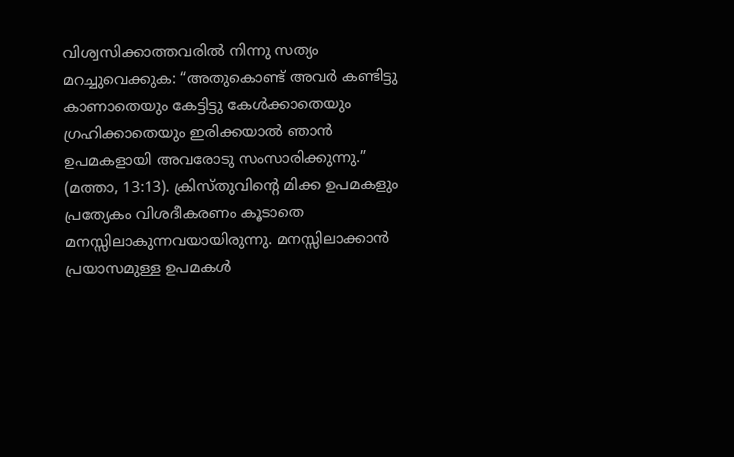വിശ്വസിക്കാത്തവരിൽ നിന്നു സത്യം മറച്ചുവെക്കുക: “അതുകൊണ്ട് അവർ കണ്ടിട്ടു കാണാതെയും കേട്ടിട്ടു കേൾക്കാതെയും ഗ്രഹിക്കാതെയും ഇരിക്കയാൽ ഞാൻ ഉപമകളായി അവരോടു സംസാരിക്കുന്നു.” (മത്താ, 13:13). ക്രിസ്തുവിന്റെ മിക്ക ഉപമകളും പ്രത്യേകം വിശദീകരണം കൂടാതെ മനസ്സിലാകുന്നവയായിരുന്നു. മനസ്സിലാക്കാൻ പ്രയാസമുള്ള ഉപമകൾ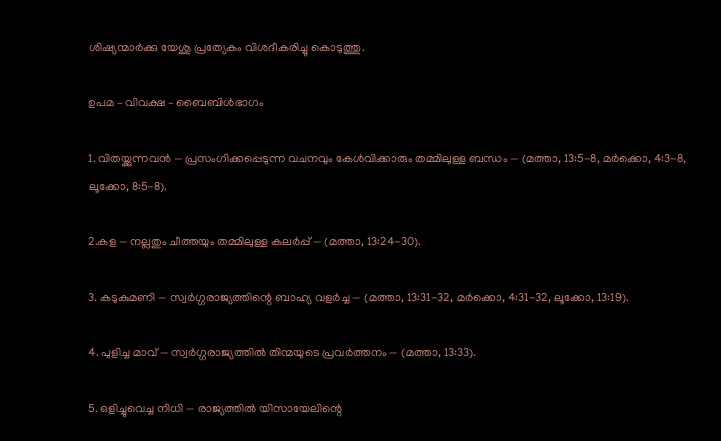ശിഷ്യന്മാർക്കു യേശു പ്രത്യേകം വിശദീകരിച്ചു കൊടുത്തു.

ഉപമ – വിവക്ഷ – ബൈബിൾഭാഗം

1. വിതയ്ക്കുന്നവൻ — പ്രസംഗിക്കപ്പെടുന്ന വചനവും കേൾവിക്കാരും തമ്മിലുള്ള ബന്ധം — (മത്താ, 13:5-8, മർക്കൊ, 4:3-8, ലൂക്കോ, 8:5-8).

2.കള — നല്ലതും ചീത്തയും തമ്മിലുള്ള കലർപ്പ് — (മത്താ, 13:24-30).

3. കടുകുമണി — സ്വർഗ്ഗരാജ്യത്തിന്റെ ബാഹ്യ വളർച്ച — (മത്താ, 13:31-32, മർക്കൊ, 4:31-32, ലൂക്കോ, 13:19).

4. പുളിച്ച മാവ് — സ്വർഗ്ഗരാജ്യത്തിൽ തിന്മയുടെ പ്രവർത്തനം — (മത്താ, 13:33).

5. ഒളിച്ചുവെച്ച നിധി — രാജ്യത്തിൽ യിസായേലിന്റെ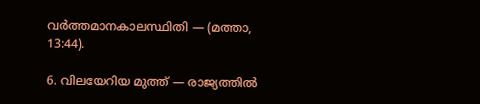വർത്തമാനകാലസ്ഥിതി — (മത്താ, 13:44).

6. വിലയേറിയ മുത്ത് — രാജ്യത്തിൽ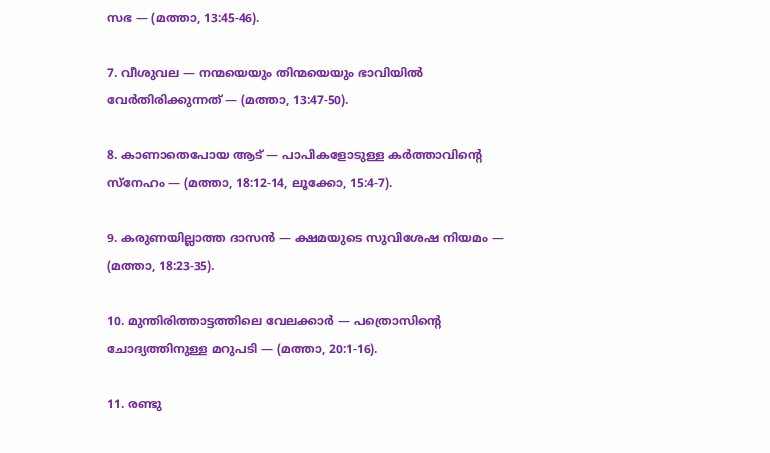സഭ — (മത്താ, 13:45-46).

7. വീശുവല — നന്മയെയും തിന്മയെയും ഭാവിയിൽ വേർതിരിക്കുന്നത് — (മത്താ, 13:47-50).

8. കാണാതെപോയ ആട് — പാപികളോടുള്ള കർത്താവിന്റെ സ്നേഹം — (മത്താ, 18:12-14, ലൂക്കോ, 15:4-7).

9. കരുണയില്ലാത്ത ദാസൻ — ക്ഷമയുടെ സുവിശേഷ നിയമം — (മത്താ, 18:23-35).

10. മുന്തിരിത്താട്ടത്തിലെ വേലക്കാർ — പത്രൊസിൻ്റെ ചോദ്യത്തിനുള്ള മറുപടി — (മത്താ, 20:1-16).

11. രണ്ടു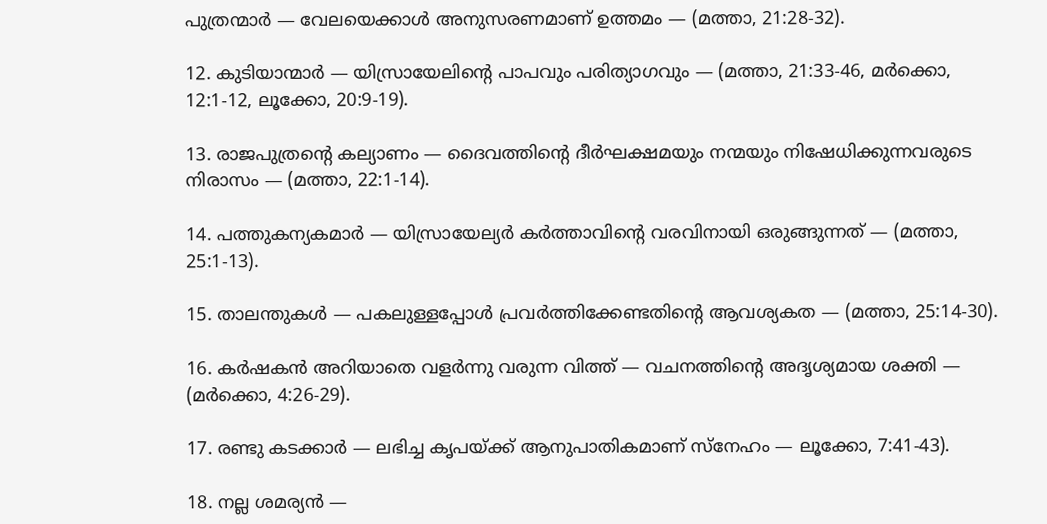പുത്രന്മാർ — വേലയെക്കാൾ അനുസരണമാണ് ഉത്തമം — (മത്താ, 21:28-32).

12. കുടിയാന്മാർ — യിസ്രായേലിന്റെ പാപവും പരിത്യാഗവും — (മത്താ, 21:33-46, മർക്കൊ, 12:1-12, ലൂക്കോ, 20:9-19).

13. രാജപുത്രന്റെ കല്യാണം — ദൈവത്തിന്റെ ദീർഘക്ഷമയും നന്മയും നിഷേധിക്കുന്നവരുടെ നിരാസം — (മത്താ, 22:1-14).

14. പത്തുകന്യകമാർ — യിസ്രായേല്യർ കർത്താവിന്റെ വരവിനായി ഒരുങ്ങുന്നത് — (മത്താ, 25:1-13).

15. താലന്തുകൾ — പകലുള്ളപ്പോൾ പ്രവർത്തിക്കേണ്ടതിന്റെ ആവശ്യകത — (മത്താ, 25:14-30).

16. കർഷകൻ അറിയാതെ വളർന്നു വരുന്ന വിത്ത് — വചനത്തിന്റെ അദൃശ്യമായ ശക്തി — (മർക്കൊ, 4:26-29).

17. രണ്ടു കടക്കാർ — ലഭിച്ച കൃപയ്ക്ക് ആനുപാതികമാണ് സ്നേഹം — ലൂക്കോ, 7:41-43).

18. നല്ല ശമര്യൻ —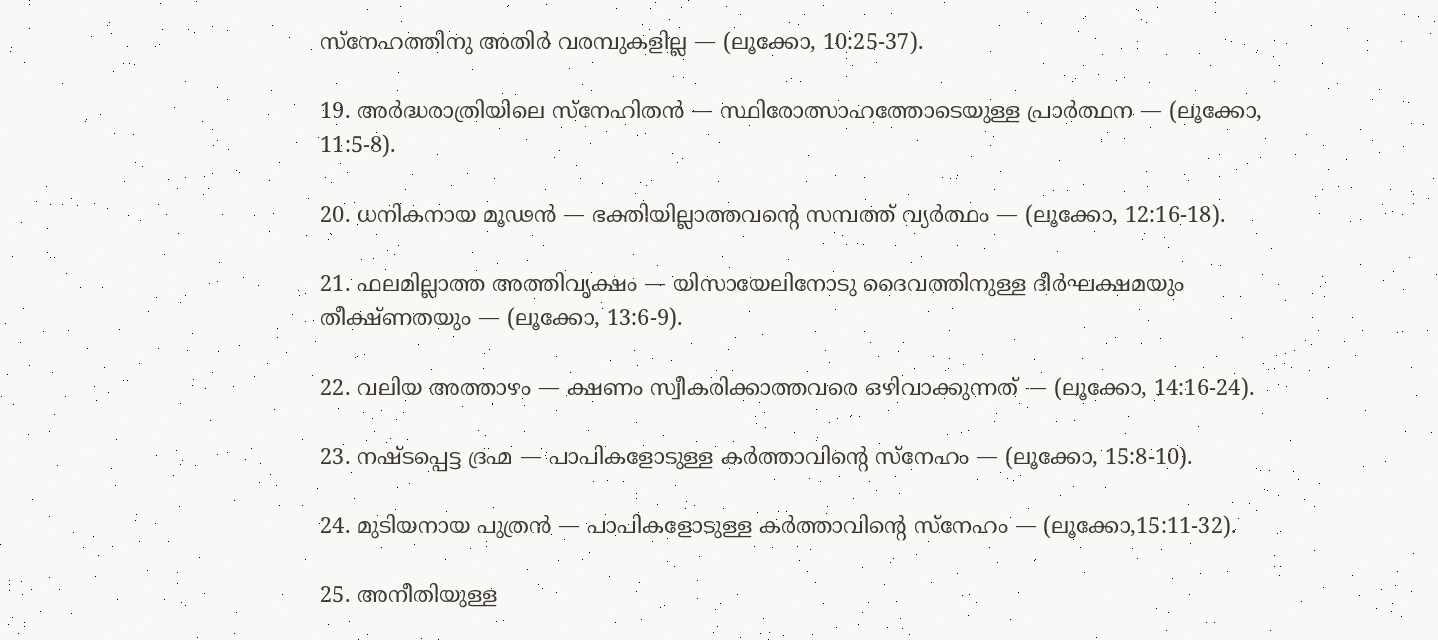സ്നേഹത്തിനു അതിർ വരമ്പുകളില്ല — (ലൂക്കോ, 10:25-37).

19. അർദ്ധരാത്രിയിലെ സ്നേഹിതൻ — സ്ഥിരോത്സാഹത്തോടെയുള്ള പ്രാർത്ഥന — (ലൂക്കോ, 11:5-8).

20. ധനികനായ മൂഢൻ — ഭക്തിയില്ലാത്തവൻ്റെ സമ്പത്ത് വ്യർത്ഥം — (ലൂക്കോ, 12:16-18).

21. ഫലമില്ലാത്ത അത്തിവൃക്ഷം — യിസായേലിനോടു ദൈവത്തിനുള്ള ദീർഘക്ഷമയും തീക്ഷ്ണതയും — (ലൂക്കോ, 13:6-9).

22. വലിയ അത്താഴം — ക്ഷണം സ്വീകരിക്കാത്തവരെ ഒഴിവാക്കുന്നത് — (ലൂക്കോ, 14:16-24).

23. നഷ്ടപ്പെട്ട ദ്രഹ്മ — പാപികളോടുള്ള കർത്താവിന്റെ സ്നേഹം — (ലൂക്കോ, 15:8-10).

24. മുടിയനായ പുത്രൻ — പാപികളോടുള്ള കർത്താവിൻ്റെ സ്നേഹം — (ലൂക്കോ,15:11-32).

25. അനീതിയുള്ള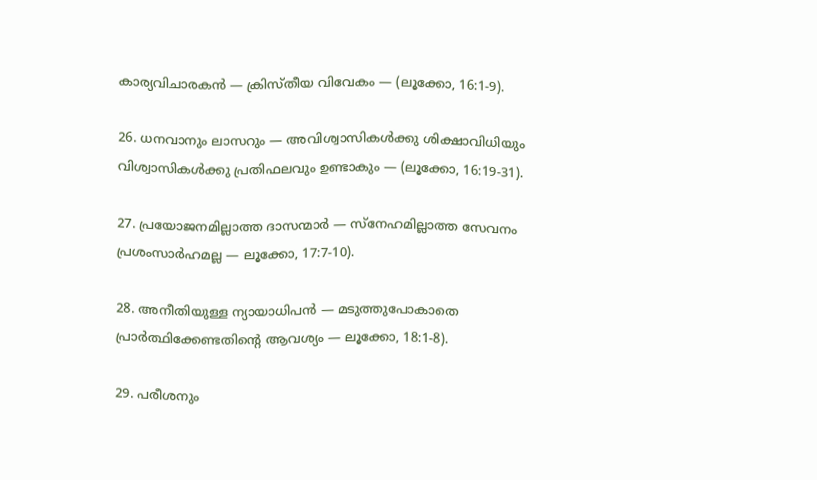കാര്യവിചാരകൻ — ക്രിസ്തീയ വിവേകം — (ലൂക്കോ, 16:1-9).

26. ധനവാനും ലാസറും — അവിശ്വാസികൾക്കു ശിക്ഷാവിധിയും വിശ്വാസികൾക്കു പ്രതിഫലവും ഉണ്ടാകും — (ലൂക്കോ, 16:19-31).

27. പ്രയോജനമില്ലാത്ത ദാസന്മാർ — സ്നേഹമില്ലാത്ത സേവനം പ്രശംസാർഹമല്ല — ലൂക്കോ, 17:7-10).

28. അനീതിയുള്ള ന്യായാധിപൻ — മടുത്തുപോകാതെ പ്രാർത്ഥിക്കേണ്ടതിന്റെ ആവശ്യം — ലൂക്കോ, 18:1-8).

29. പരീശനും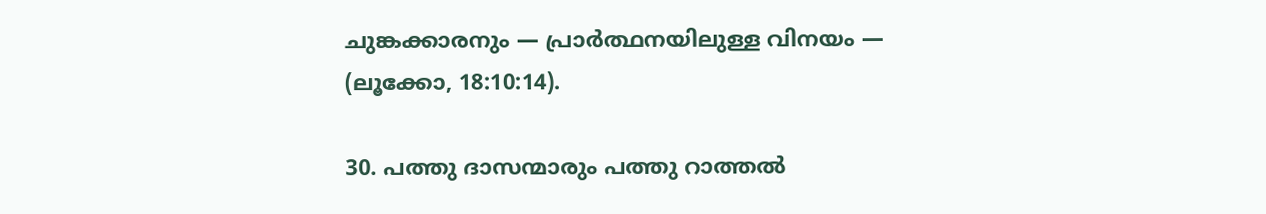ചുങ്കക്കാരനും — പ്രാർത്ഥനയിലുള്ള വിനയം — (ലൂക്കോ, 18:10:14).

30. പത്തു ദാസന്മാരും പത്തു റാത്തൽ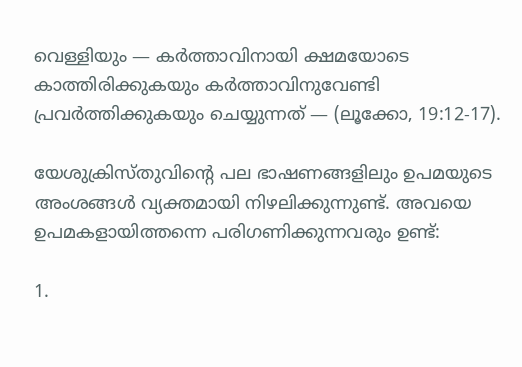വെള്ളിയും — കർത്താവിനായി ക്ഷമയോടെ കാത്തിരിക്കുകയും കർത്താവിനുവേണ്ടി പ്രവർത്തിക്കുകയും ചെയ്യുന്നത് — (ലൂക്കോ, 19:12-17).

യേശുക്രിസ്തുവിന്റെ പല ഭാഷണങ്ങളിലും ഉപമയുടെ അംശങ്ങൾ വ്യക്തമായി നിഴലിക്കുന്നുണ്ട്. അവയെ ഉപമകളായിത്തന്നെ പരിഗണിക്കുന്നവരും ഉണ്ട്:

1.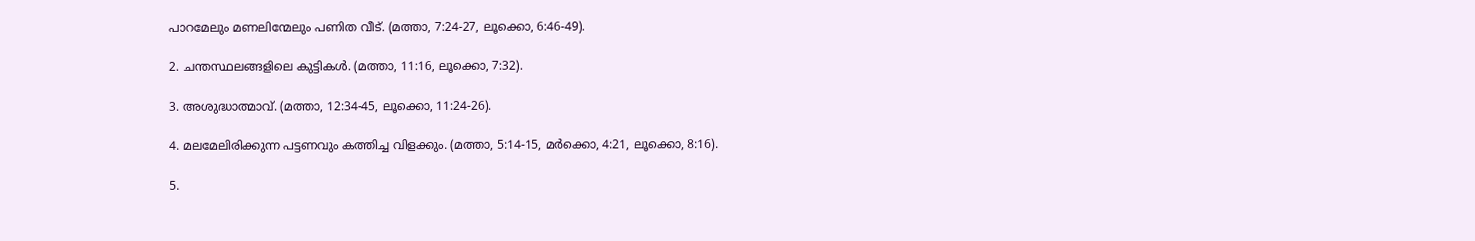പാറമേലും മണലിന്മേലും പണിത വീട്. (മത്താ, 7:24-27, ലൂക്കൊ, 6:46-49).

2. ചന്തസ്ഥലങ്ങളിലെ കുട്ടികൾ. (മത്താ, 11:16, ലൂക്കൊ, 7:32).

3. അശുദ്ധാത്മാവ്. (മത്താ, 12:34-45, ലൂക്കൊ, 11:24-26).

4. മലമേലിരിക്കുന്ന പട്ടണവും കത്തിച്ച വിളക്കും. (മത്താ, 5:14-15, മർക്കൊ, 4:21, ലൂക്കൊ, 8:16).

5.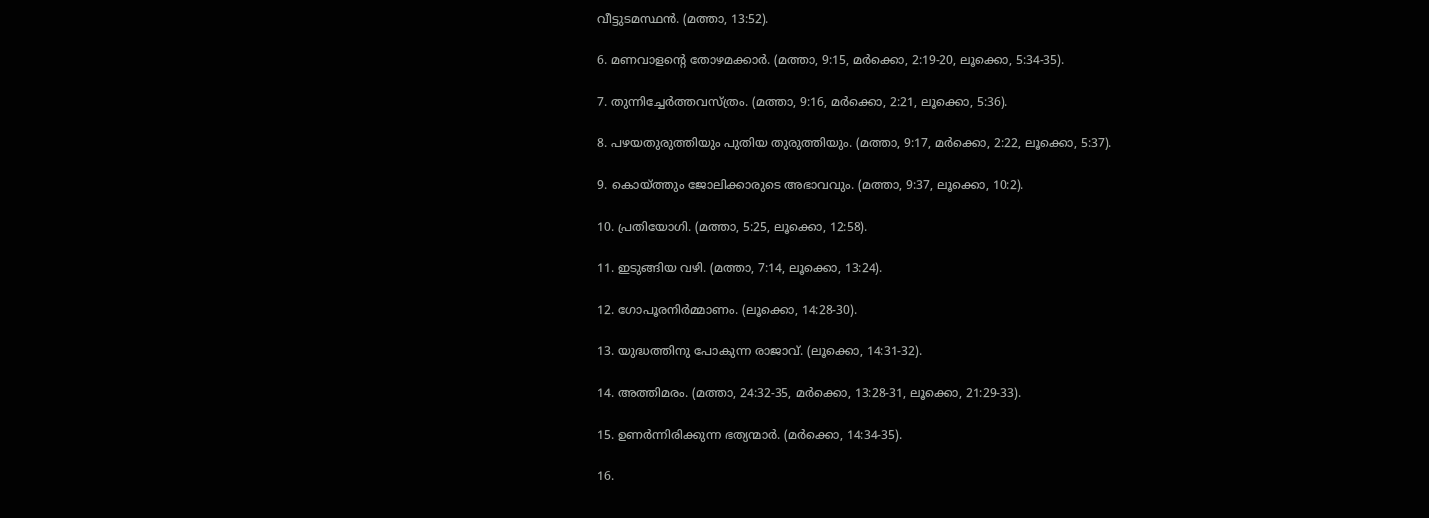വീട്ടുടമസ്ഥൻ. (മത്താ, 13:52).

6. മണവാളൻ്റെ തോഴമക്കാർ. (മത്താ, 9:15, മർക്കൊ, 2:19-20, ലൂക്കൊ, 5:34-35).

7. തുന്നിച്ചേർത്തവസ്ത്രം. (മത്താ, 9:16, മർക്കൊ, 2:21, ലൂക്കൊ, 5:36).

8. പഴയതുരുത്തിയും പുതിയ തുരുത്തിയും. (മത്താ, 9:17, മർക്കൊ, 2:22, ലൂക്കൊ, 5:37).

9. കൊയ്ത്തും ജോലിക്കാരുടെ അഭാവവും. (മത്താ, 9:37, ലൂക്കൊ, 10:2).

10. പ്രതിയോഗി. (മത്താ, 5:25, ലൂക്കൊ, 12:58).

11. ഇടുങ്ങിയ വഴി. (മത്താ, 7:14, ലൂക്കൊ, 13:24).

12. ഗോപൂരനിർമ്മാണം. (ലൂക്കൊ, 14:28-30).

13. യുദ്ധത്തിനു പോകുന്ന രാജാവ്. (ലൂക്കൊ, 14:31-32).

14. അത്തിമരം. (മത്താ, 24:32-35, മർക്കൊ, 13:28-31, ലൂക്കൊ, 21:29-33).

15. ഉണർന്നിരിക്കുന്ന ഭത്യന്മാർ. (മർക്കൊ, 14:34-35).

16.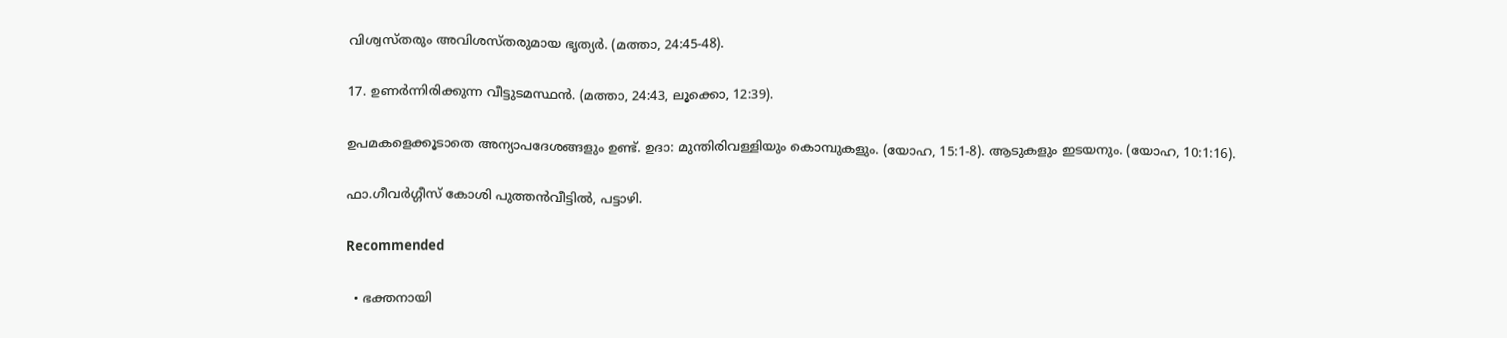വിശ്വസ്തരും അവിശസ്തരുമായ ഭൃത്യർ. (മത്താ, 24:45-48).

17. ഉണർന്നിരിക്കുന്ന വീട്ടുടമസ്ഥൻ. (മത്താ, 24:43, ലൂക്കൊ, 12:39).

ഉപമകളെക്കൂടാതെ അന്യാപദേശങ്ങളും ഉണ്ട്. ഉദാ: മുന്തിരിവള്ളിയും കൊമ്പുകളും. (യോഹ, 15:1-8). ആടുകളും ഇടയനും. (യോഹ, 10:1:16).

ഫാ.ഗീവർഗ്ഗീസ് കോശി പുത്തൻവീട്ടിൽ, പട്ടാഴി.

Recommended

  • ഭക്തനായി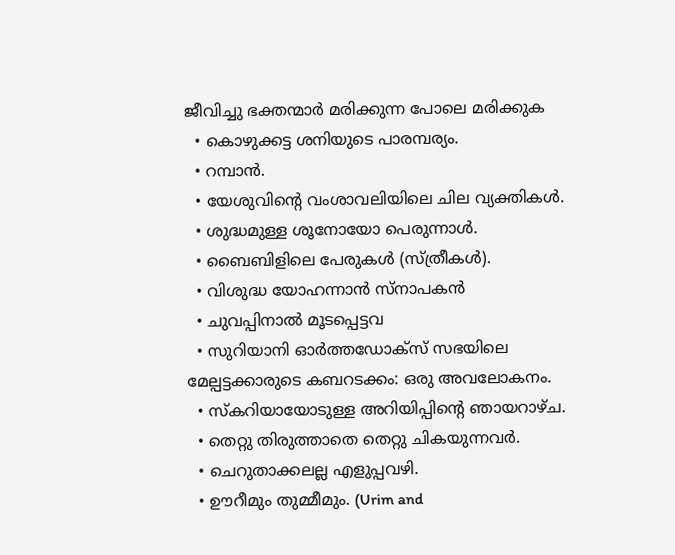ജീവിച്ചു ഭക്തന്മാർ മരിക്കുന്ന പോലെ മരിക്കുക
  • കൊഴുക്കട്ട ശനിയുടെ പാരമ്പര്യം.
  • റമ്പാൻ.
  • യേശുവിന്റെ വംശാവലിയിലെ ചില വ്യക്തികൾ.
  • ശുദ്ധമുള്ള ശൂനോയോ പെരുന്നാൾ.
  • ബൈബിളിലെ പേരുകൾ (സ്ത്രീകൾ).
  • വിശുദ്ധ യോഹന്നാൻ സ്‌നാപകൻ
  • ചുവപ്പിനാൽ മൂടപ്പെട്ടവ
  • സുറിയാനി ഓർത്തഡോക്‌സ് സഭയിലെ മേല്പട്ടക്കാരുടെ കബറടക്കം: ഒരു അവലോകനം.
  • സ്കറിയായോടുള്ള അറിയിപ്പിന്റെ ഞായറാഴ്ച.
  • തെറ്റു തിരുത്താതെ തെറ്റു ചികയുന്നവര്‍.
  • ചെറുതാക്കലല്ല എളുപ്പവഴി.
  • ഊറീമും തുമ്മീമും. (Urim and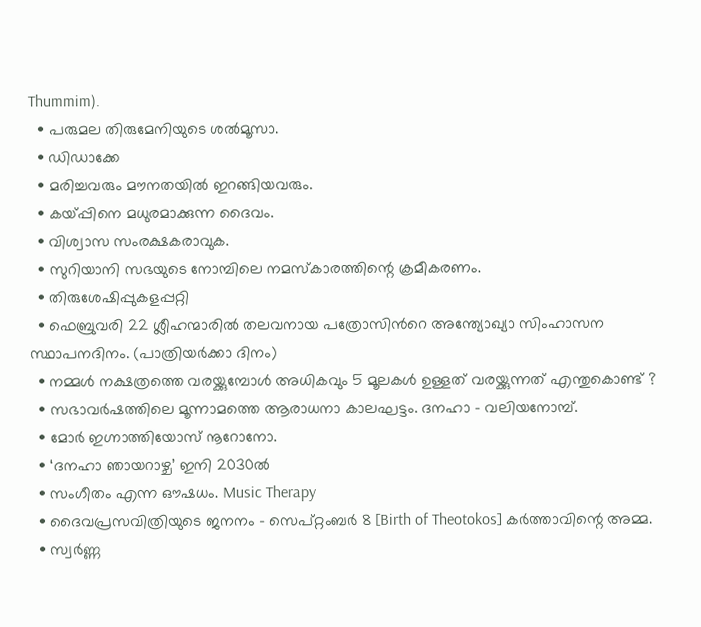Thummim).
  • പരുമല തിരുമേനിയുടെ ശൽമൂസാ.
  • ഡിഡാക്കേ
  • മരിച്ചവരും മൗനതയിൽ ഇറങ്ങിയവരും.
  • കയ്പ്പിനെ മധുരമാക്കുന്ന ദൈവം.
  • വിശ്വാസ സംരക്ഷകരാവുക.
  • സുറിയാനി സഭയുടെ നോമ്പിലെ നമസ്കാരത്തിന്റെ ക്രമീകരണം.
  • തിരുശേഷിപ്പുകളപ്പറ്റി
  • ഫെബ്രുവരി 22 ശ്ലീഹന്മാരില്‍ തലവനായ പത്രോസിന്‍റെ അന്ത്യോഖ്യാ സിംഹാസന സ്ഥാപനദിനം. (പാത്രിയര്‍ക്കാ ദിനം)
  • നമ്മൾ നക്ഷത്രത്തെ വരയ്ക്കുമ്പോൾ അധികവും 5 മൂലകൾ ഉള്ളത് വരയ്ക്കുന്നത് എന്തുകൊണ്ട് ?
  • സഭാവർഷത്തിലെ മൂന്നാമത്തെ ആരാധനാ കാലഘട്ടം. ദനഹാ - വലിയനോമ്പ്‌.
  • മോർ ഇഗ്നാത്തിയോസ് നൂറോനോ.
  • ‘ദനഹാ ഞായറാഴ്ച’ ഇനി 2030ല്‍
  • സംഗീതം എന്ന ഔഷധം. Music Therapy
  • ദൈവപ്രസവിത്രിയുടെ ജനനം – സെപ്റ്റംബർ 8 [Birth of Theotokos] കർത്താവിന്റെ അമ്മ.
  • സ്വർണ്ണ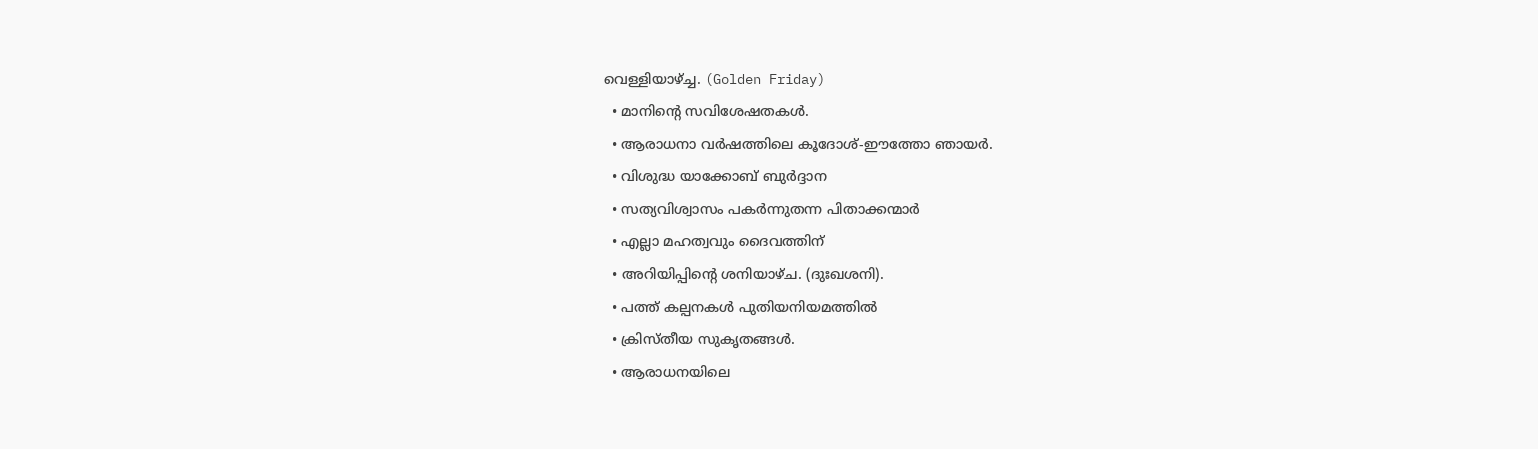വെള്ളിയാഴ്ച്ച. (Golden Friday)
  • മാനിന്റെ സവിശേഷതകൾ.
  • ആരാധനാ വർഷത്തിലെ കൂദോശ്-ഈത്തോ ഞായർ.
  • വിശുദ്ധ യാക്കോബ് ബുർദ്ദാന
  • സത്യവിശ്വാസം പകർന്നുതന്ന പിതാക്കന്മാർ
  • എല്ലാ മഹത്വവും ദൈവത്തിന്
  • അറിയിപ്പിന്റെ ശനിയാഴ്ച. (ദുഃഖശനി).
  • പത്ത് കല്പനകൾ പുതിയനിയമത്തിൽ
  • ക്രിസ്തീയ സുകൃതങ്ങൾ.
  • ആരാധനയിലെ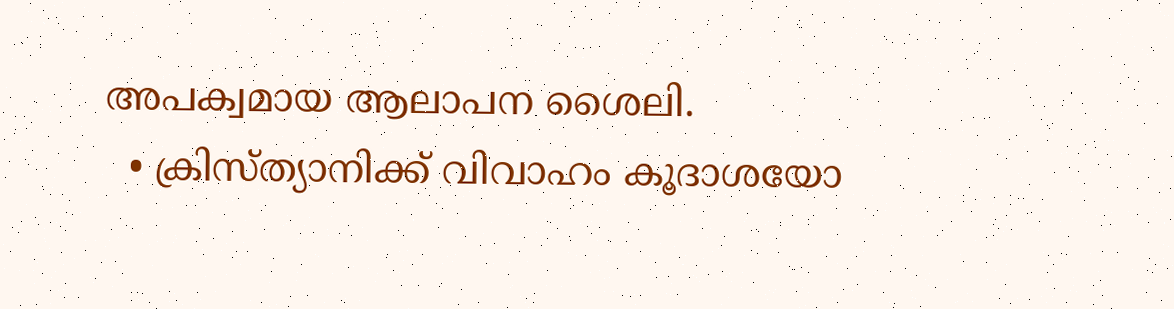അപക്വമായ ആലാപന ശൈലി.
  • ക്രിസ്ത്യാനിക്ക് വിവാഹം കൂദാശയോ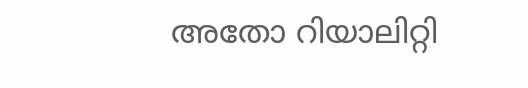അതോ റിയാലിറ്റി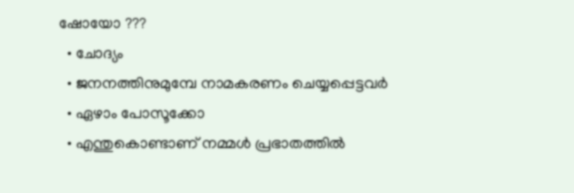ഷോയോ ???
  • ചോദ്യം
  • ജനനത്തിനുമുമ്പേ നാമകരണം ചെയ്യപ്പെട്ടവർ
  • ഏഴാം പോസൂക്കോ
  • എന്തുകൊണ്ടാണ് നമ്മള്‍ പ്രഭാതത്തില്‍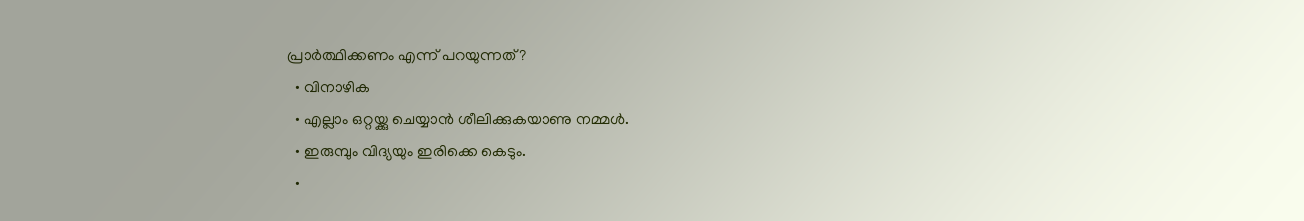പ്രാര്‍ത്ഥിക്കണം എന്ന് പറയുന്നത്?
  • വിനാഴിക
  • എല്ലാം ഒറ്റയ്ക്കു ചെയ്യാൻ ശീലിക്കുകയാണു നമ്മൾ.
  • ഇരുമ്പും വിദ്യയും ഇരിക്കെ കെടും.
  •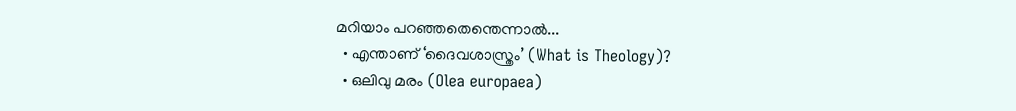മറിയാം പറഞ്ഞതെന്തെന്നാൽ...
  • എന്താണ് ‘ദൈവശാസ്ത്രം’ (What is Theology)?
  • ഒലിവു മരം (Olea europaea)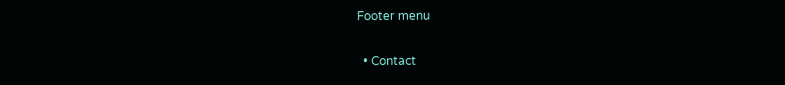Footer menu

  • Contact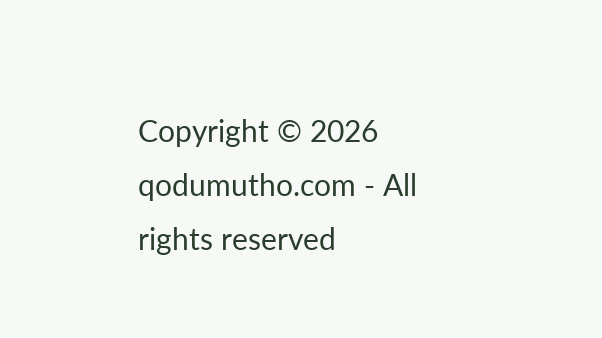Copyright © 2026 qodumutho.com - All rights reserved